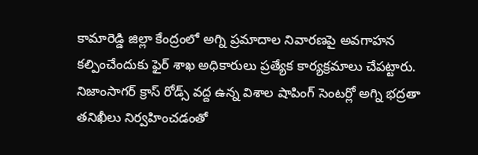కామారెడ్డి జిల్లా కేంద్రంలో అగ్ని ప్రమాదాల నివారణపై అవగాహన కల్పించేందుకు ఫైర్ శాఖ అధికారులు ప్రత్యేక కార్యక్రమాలు చేపట్టారు. నిజాంసాగర్ క్రాస్ రోడ్స్ వద్ద ఉన్న విశాల షాపింగ్ సెంటర్లో అగ్ని భద్రతా తనిఖీలు నిర్వహించడంతో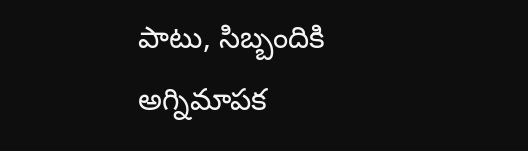పాటు, సిబ్బందికి అగ్నిమాపక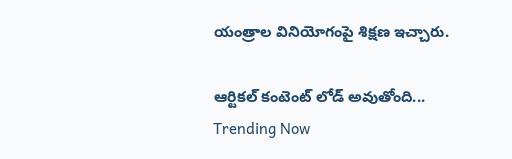యంత్రాల వినియోగంపై శిక్షణ ఇచ్చారు.

ఆర్టికల్ కంటెంట్ లోడ్ అవుతోంది...
Trending Now